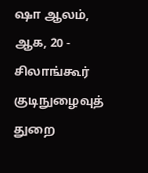ஷா ஆலம், ஆக, 20 - சிலாங்கூர் குடிநுழைவுத் துறை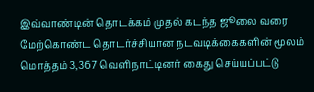இவ்வாண்டின் தொடக்கம் முதல் கடந்த ஜூலை வரை மேற்கொண்ட தொடர்ச்சியான நடவடிக்கைகளின் மூலம் மொத்தம் 3,367 வெளிநாட்டினர் கைது செய்யப்பட்டு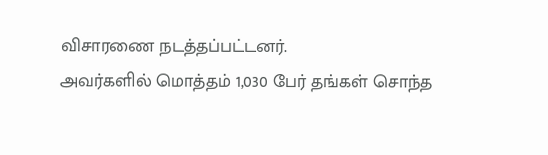விசாரணை நடத்தப்பட்டனர்.
அவர்களில் மொத்தம் 1,030 பேர் தங்கள் சொந்த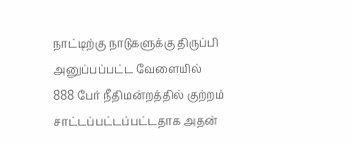நாட்டிற்கு நாடுகளுக்கு திருப்பி அனுப்பப்பட்ட வேளையில் 888 பேர் நீதிமன்றத்தில் குற்றம் சாட்டப்பட்டப்பட்டதாக அதன்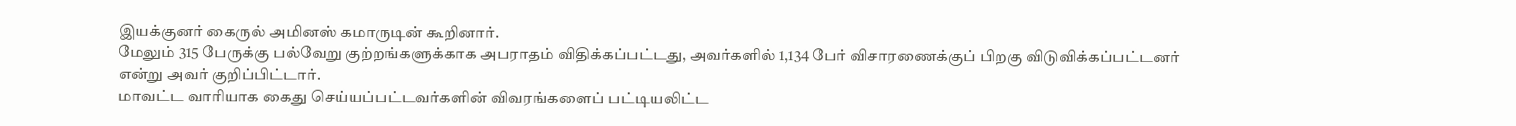இயக்குனர் கைருல் அமினஸ் கமாருடின் கூறினார்.
மேலும் 315 பேருக்கு பல்வேறு குற்றங்களுக்காக அபராதம் விதிக்கப்பட்டது, அவர்களில் 1,134 பேர் விசாரணைக்குப் பிறகு விடுவிக்கப்பட்டனர் என்று அவர் குறிப்பிட்டார்.
மாவட்ட வாரியாக கைது செய்யப்பட்டவர்களின் விவரங்களைப் பட்டியலிட்ட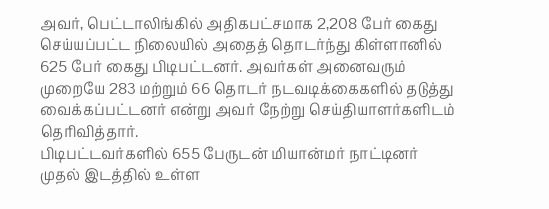அவர், பெட்டாலிங்கில் அதிகபட்சமாக 2,208 பேர் கைது செய்யப்பட்ட நிலையில் அதைத் தொடர்ந்து கிள்ளானில் 625 பேர் கைது பிடிபட்டனர். அவர்கள் அனைவரும் முறையே 283 மற்றும் 66 தொடர் நடவடிக்கைகளில் தடுத்து வைக்கப்பட்டனர் என்று அவர் நேற்று செய்தியாளர்களிடம் தெரிவித்தார்.
பிடிபட்டவர்களில் 655 பேருடன் மியான்மர் நாட்டினர் முதல் இடத்தில் உள்ள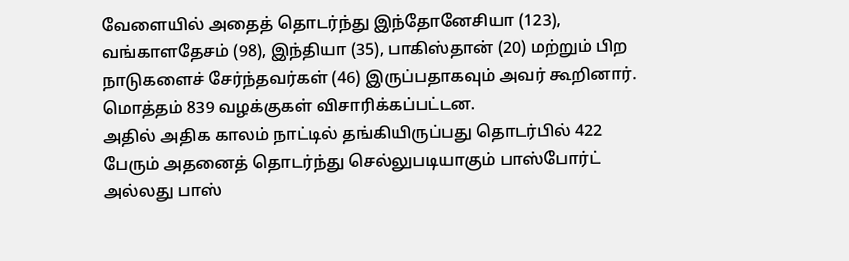வேளையில் அதைத் தொடர்ந்து இந்தோனேசியா (123), வங்காளதேசம் (98), இந்தியா (35), பாகிஸ்தான் (20) மற்றும் பிற நாடுகளைச் சேர்ந்தவர்கள் (46) இருப்பதாகவும் அவர் கூறினார்.
மொத்தம் 839 வழக்குகள் விசாரிக்கப்பட்டன.
அதில் அதிக காலம் நாட்டில் தங்கியிருப்பது தொடர்பில் 422 பேரும் அதனைத் தொடர்ந்து செல்லுபடியாகும் பாஸ்போர்ட் அல்லது பாஸ்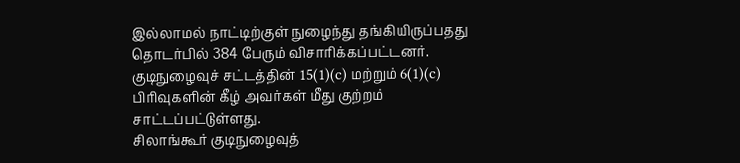இல்லாமல் நாட்டிற்குள் நுழைந்து தங்கியிருப்பதது தொடர்பில் 384 பேரும் விசாரிக்கப்பட்டனர். குடிநுழைவுச் சட்டத்தின் 15(1)(c) மற்றும் 6(1)(c) பிரிவுகளின் கீழ் அவர்கள் மீது குற்றம் சாட்டப்பட்டுள்ளது.
சிலாங்கூர் குடிநுழைவுத்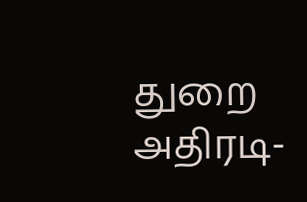துறை அதிரடி-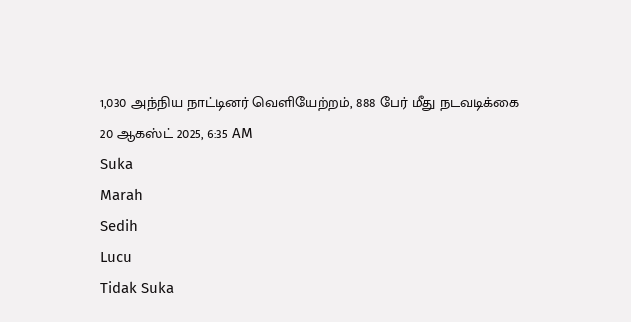1,030 அந்நிய நாட்டினர் வெளியேற்றம், 888 பேர் மீது நடவடிக்கை
20 ஆகஸ்ட் 2025, 6:35 AM
Suka
Marah
Sedih
Lucu
Tidak Suka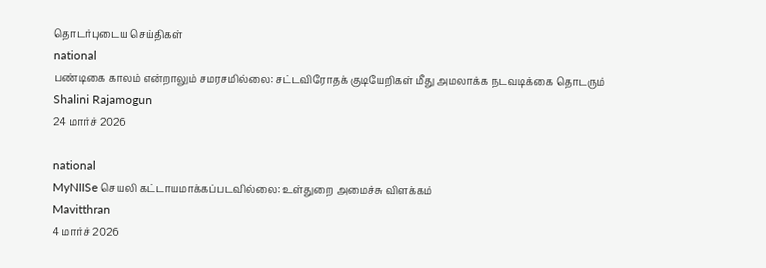தொடர்புடைய செய்திகள்
national
பண்டிகை காலம் என்றாலும் சமரசமில்லை: சட்டவிரோதக் குடியேறிகள் மீது அமலாக்க நடவடிக்கை தொடரும்
Shalini Rajamogun
24 மார்ச் 2026

national
MyNIISe செயலி கட்டாயமாக்கப்படவில்லை: உள்துறை அமைச்சு விளக்கம்
Mavitthran
4 மார்ச் 2026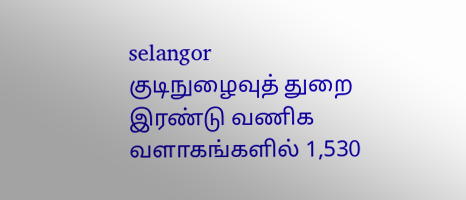selangor
குடிநுழைவுத் துறை இரண்டு வணிக வளாகங்களில் 1,530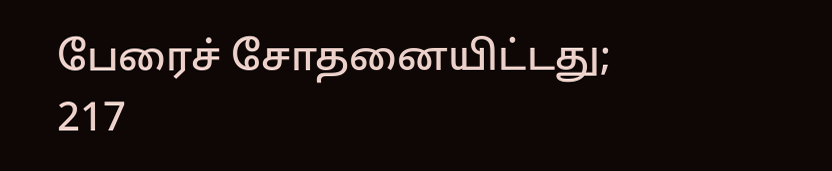பேரைச் சோதனையிட்டது; 217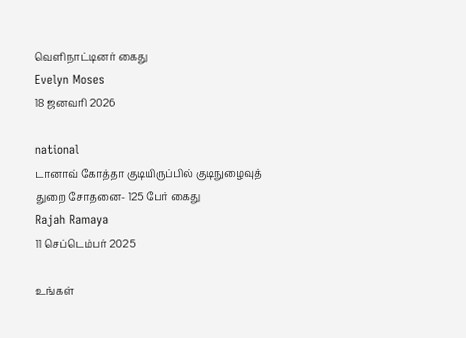வெளிநாட்டினர் கைது
Evelyn Moses
18 ஜனவரி 2026

national
டானாவ் கோத்தா குடியிருப்பில் குடிநுழைவுத் துறை சோதனை- 125 பேர் கைது
Rajah Ramaya
11 செப்டெம்பர் 2025

உங்கள்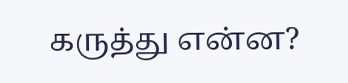கருத்து என்ன?